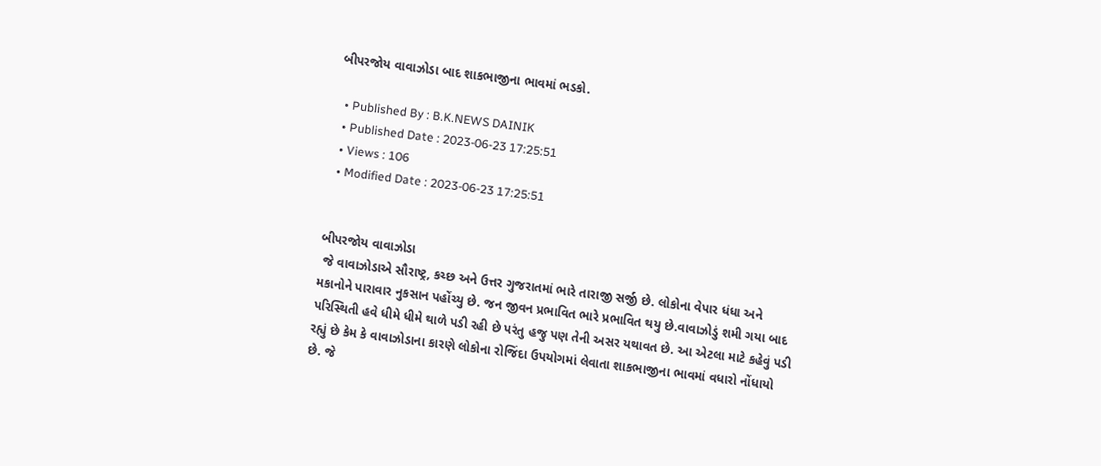બીપરજોય વાવાઝોડા બાદ શાકભાજીના ભાવમાં ભડકો.

  • Published By : B.K.NEWS DAINIK
  • Published Date : 2023-06-23 17:25:51
  • Views : 106
  • Modified Date : 2023-06-23 17:25:51


બીપરજોય વાવાઝોડા
 જે વાવાઝોડાએ સૌરાષ્ટ્ર, કચ્છ અને ઉત્તર ગુજરાતમાં ભારે તારાજી સર્જી છે. લોકોના વેપાર ધંધા અને મકાનોને પારાવાર નુકસાન પહોંચ્યુ છે. જન જીવન પ્રભાવિત ભારે પ્રભાવિત થયુ છે.વાવાઝોડું શમી ગયા બાદ પરિસ્થિતી હવે ધીમે ધીમે થાળે પડી રહી છે પરંતુ હજુ પણ તેની અસર યથાવત છે. આ એટલા માટે કહેવું પડી રહ્યું છે કેમ કે વાવાઝોડાના કારણે લોકોના રોજિંદા ઉપયોગમાં લેવાતા શાકભાજીના ભાવમાં વધારો નોંધાયો છે. જે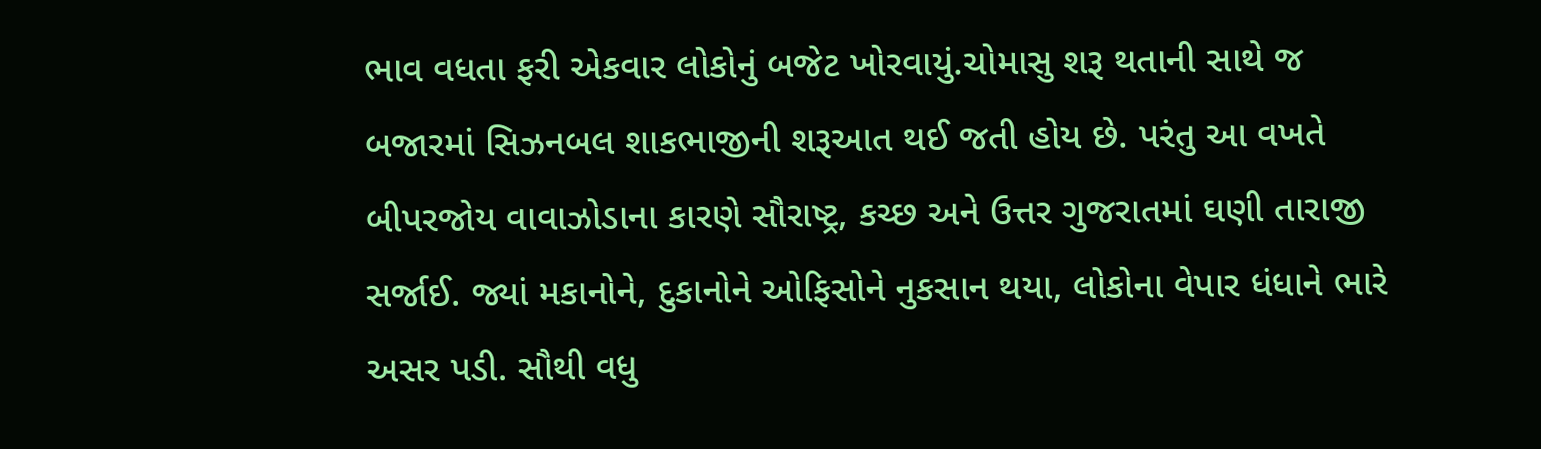ભાવ વધતા ફરી એકવાર લોકોનું બજેટ ખોરવાયું.ચોમાસુ શરૂ થતાની સાથે જ બજારમાં સિઝનબલ શાકભાજીની શરૂઆત થઈ જતી હોય છે. પરંતુ આ વખતે બીપરજોય વાવાઝોડાના કારણે સૌરાષ્ટ્ર, કચ્છ અને ઉત્તર ગુજરાતમાં ઘણી તારાજી સર્જાઈ. જ્યાં મકાનોને, દુકાનોને ઓફિસોને નુકસાન થયા, લોકોના વેપાર ધંધાને ભારે અસર પડી. સૌથી વધુ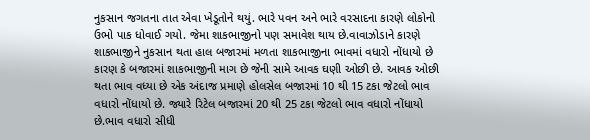નુકસાન જગતના તાત એવા ખેડૂતોને થયું. ભારે પવન અને ભારે વરસાદના કારણે લોકોનો ઉભો પાક ધોવાઈ ગયો. જેમા શાકભાજીનો પણ સમાવેશ થાય છે.વાવાઝોડાને કારણે શાકભાજીને નુકસાન થતા હાલ બજારમાં મળતા શાકભાજીના ભાવમાં વધારો નોંધાયો છે કારણ કે બજારમાં શાકભાજીની માગ છે જેની સામે આવક ઘણી ઓછી છે. આવક ઓછી થતા ભાવ વધ્યા છે એક અંદાજ પ્રમાણે હોલસેલ બજારમાં 10 થી 15 ટકા જેટલો ભાવ વધારો નોંધાયો છે. જ્યારે રિટેલ બજારમાં 20 થી 25 ટકા જેટલો ભાવ વધારો નોંધાયો છે.ભાવ વધારો સીધી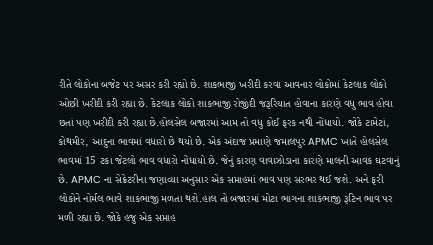રીતે લોકોના બજેટ પર અસર કરી રહ્યો છે. શાકભાજી ખરીદી કરવા આવનાર લોકોમાં કેટલાક લોકો ઓછી ખરીદી કરી રહ્યા છે. કેટલાક લોકો શાકભાજી રોજીંદી જરૂરિયાત હોવાના કારણે વધુ ભાવ હોવા છતાં પણ ખરીદી કરી રહ્યા છે.હોલસેલ બજારમાં આમ તો વધુ કોઈ ફરક નથી નોંધાયો. જોકે ટામેટાં, કોથમીર, આદુના ભાવમાં વધારો છે થયો છે. એક અંદાજ પ્રમાણે જમાલપુર APMC ખાતે હોલસેલ ભાવમાં 15 ટકા જેટલો ભાવ વધારો નોંધાયો છે. જેનું કારણ વાવાઝોડાના કારણે માલની આવક ઘટવાનું છે. APMC ના સેક્રેટરીના જણાવ્યા અનુસાર એક સપ્તાહમાં ભાવ પણ સરભર થઈ જશે. અને ફરી લોકોને નોર્મલ ભાવે શાકભાજી મળતા થશે.હાલ તો બજારમાં મોટા ભાગના શાકભાજી રૂટિન ભાવ પર મળી રહ્યા છે. જોકે હજુ એક સપ્તાહ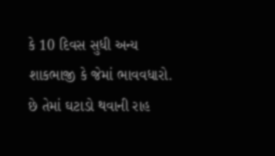કે 10 દિવસ સુધી અન્ય શાકભાજી કે જેમાં ભાવવધારો. છે તેમાં ઘટાડો થવાની રાહ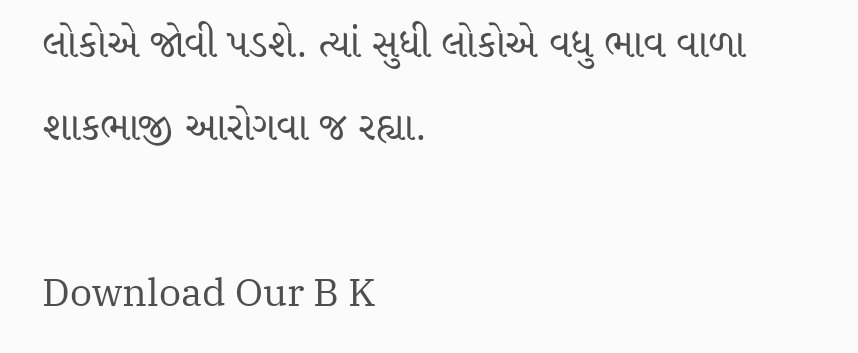લોકોએ જોવી પડશે. ત્યાં સુધી લોકોએ વધુ ભાવ વાળા શાકભાજી આરોગવા જ રહ્યા.

Download Our B K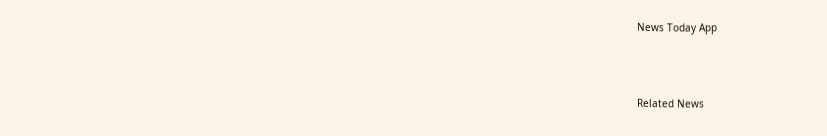News Today App



Related News